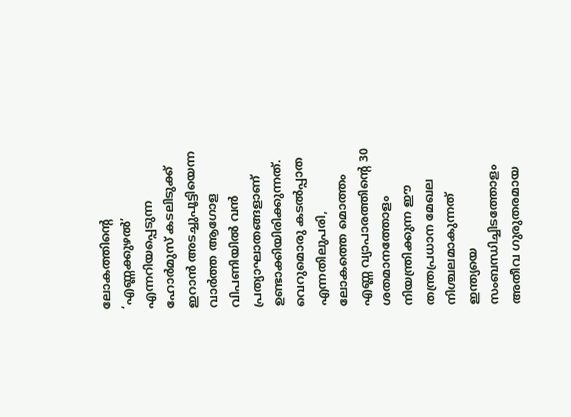ലോകത്തിന്റെ ‘എണ്ണക്കുഴൽ’ എന്നറിയപ്പെടുന്ന ഹോർമുസ് കടലിടുക്ക് ഇറാൻ അടച്ചുപൂട്ടിയെന്ന വാർത്ത ആഗോള വിപണിയിൽ വൻ പ്രത്യാഘാതങ്ങളാണ് ഉണ്ടാക്കിയിരിക്കുന്നത്. വെറുമൊരു കടൽപ്പാത എന്നതിലുപരി, ലോകത്തെ മൊത്തം എണ്ണ വ്യാപാരത്തിന്റെ 30 ശതമാനത്തോളം നിയന്ത്രിക്കുന്ന ഈ തന്ത്രപ്രധാന മേഖല നിശ്ചലമാകുന്നത് ഇന്ത്യയെ സംബന്ധിച്ചിടത്തോളം അതീവ ഗുരുതരമായ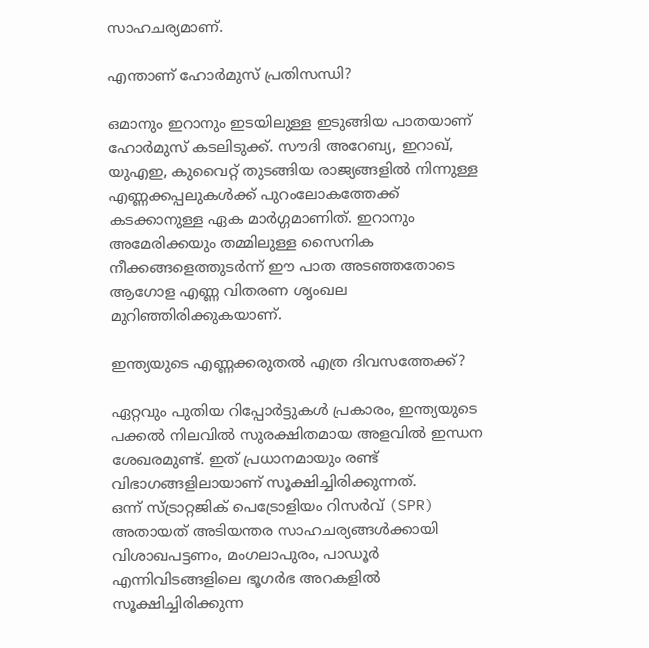സാഹചര്യമാണ്.

എന്താണ് ഹോർമുസ് പ്രതിസന്ധി?

ഒമാനും ഇറാനും ഇടയിലുള്ള ഇടുങ്ങിയ പാതയാണ് ഹോർമുസ് കടലിടുക്ക്. സൗദി അറേബ്യ, ഇറാഖ്, യുഎഇ, കുവൈറ്റ് തുടങ്ങിയ രാജ്യങ്ങളിൽ നിന്നുള്ള എണ്ണക്കപ്പലുകൾക്ക് പുറംലോകത്തേക്ക് കടക്കാനുള്ള ഏക മാർഗ്ഗമാണിത്. ഇറാനും അമേരിക്കയും തമ്മിലുള്ള സൈനിക നീക്കങ്ങളെത്തുടർന്ന് ഈ പാത അടഞ്ഞതോടെ ആഗോള എണ്ണ വിതരണ ശൃംഖല മുറിഞ്ഞിരിക്കുകയാണ്.

ഇന്ത്യയുടെ എണ്ണക്കരുതൽ എത്ര ദിവസത്തേക്ക്?

ഏറ്റവും പുതിയ റിപ്പോർട്ടുകൾ പ്രകാരം, ഇന്ത്യയുടെ പക്കൽ നിലവിൽ സുരക്ഷിതമായ അളവിൽ ഇന്ധന ശേഖരമുണ്ട്. ഇത് പ്രധാനമായും രണ്ട് വിഭാഗങ്ങളിലായാണ് സൂക്ഷിച്ചിരിക്കുന്നത്.
ഒന്ന് സ്ട്രാറ്റജിക് പെട്രോളിയം റിസർവ് (SPR) അതായത് അടിയന്തര സാഹചര്യങ്ങൾക്കായി വിശാഖപട്ടണം, മംഗലാപുരം, പാഡൂർ എന്നിവിടങ്ങളിലെ ഭൂഗർഭ അറകളിൽ സൂക്ഷിച്ചിരിക്കുന്ന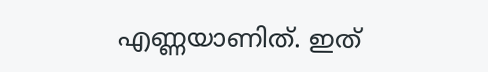എണ്ണയാണിത്. ഇത്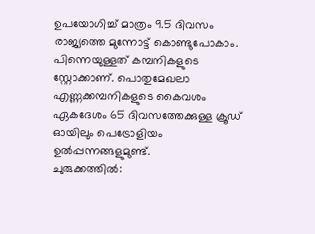ഉപയോഗിച്ച് മാത്രം 9.5 ദിവസം രാജ്യത്തെ മുന്നോട്ട് കൊണ്ടുപോകാം. പിന്നെയുള്ളത് കമ്പനികളുടെ സ്റ്റോക്കാണ്. പൊതുമേഖലാ എണ്ണക്കമ്പനികളുടെ കൈവശം ഏകദേശം 65 ദിവസത്തേക്കുള്ള ക്രൂഡ് ഓയിലും പെട്രോളിയം ഉൽപ്പന്നങ്ങളുമുണ്ട്.
ചുരുക്കത്തിൽ: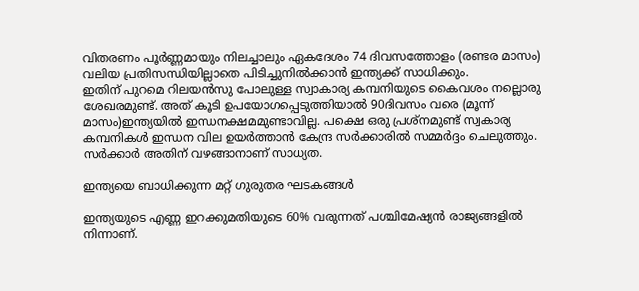വിതരണം പൂർണ്ണമായും നിലച്ചാലും ഏകദേശം 74 ദിവസത്തോളം (രണ്ടര മാസം) വലിയ പ്രതിസന്ധിയില്ലാതെ പിടിച്ചുനിൽക്കാൻ ഇന്ത്യക്ക് സാധിക്കും.
ഇതിന് പുറമെ റിലയൻസു പോലുള്ള സ്വാകാര്യ കമ്പനിയുടെ കൈവശം നല്ലൊരു ശേഖരമുണ്ട്. അത് കൂടി ഉപയോഗപ്പെടുത്തിയാൽ 90ദിവസം വരെ (മൂന്ന് മാസം)ഇന്ത്യയിൽ ഇന്ധനക്ഷമമുണ്ടാവില്ല. പക്ഷെ ഒരു പ്രശ്നമുണ്ട് സ്വകാര്യ കമ്പനികൾ ഇന്ധന വില ഉയർത്താൻ കേന്ദ്ര സർക്കാരിൽ സമ്മർദ്ദം ചെലുത്തും. സർക്കാർ അതിന് വഴങ്ങാനാണ് സാധ്യത.

ഇന്ത്യയെ ബാധിക്കുന്ന മറ്റ്‌ ഗുരുതര ഘടകങ്ങൾ

ഇന്ത്യയുടെ എണ്ണ ഇറക്കുമതിയുടെ 60% വരുന്നത് പശ്ചിമേഷ്യൻ രാജ്യങ്ങളിൽ നിന്നാണ്.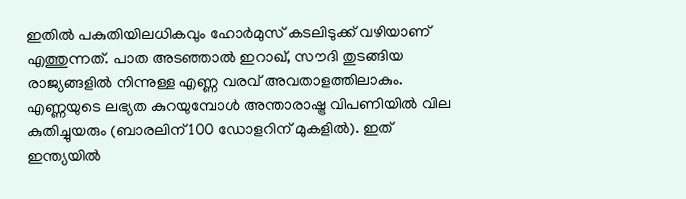ഇതിൽ പകുതിയിലധികവും ഹോർമുസ് കടലിടുക്ക് വഴിയാണ് എത്തുന്നത്. പാത അടഞ്ഞാൽ ഇറാഖ്, സൗദി തുടങ്ങിയ രാജ്യങ്ങളിൽ നിന്നുള്ള എണ്ണ വരവ് അവതാളത്തിലാകും.
എണ്ണയുടെ ലഭ്യത കുറയുമ്പോൾ അന്താരാഷ്ട്ര വിപണിയിൽ വില കുതിച്ചുയരും (ബാരലിന് 100 ഡോളറിന് മുകളിൽ). ഇത് ഇന്ത്യയിൽ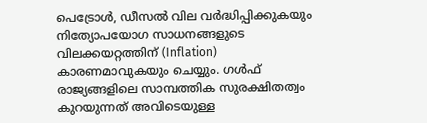പെട്രോൾ, ഡീസൽ വില വർദ്ധിപ്പിക്കുകയും നിത്യോപയോഗ സാധനങ്ങളുടെ വിലക്കയറ്റത്തിന് (Inflation) കാരണമാവുകയും ചെയ്യും. ഗൾഫ് രാജ്യങ്ങളിലെ സാമ്പത്തിക സുരക്ഷിതത്വം കുറയുന്നത് അവിടെയുള്ള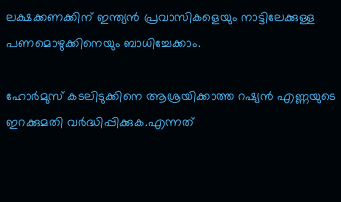ലക്ഷക്കണക്കിന് ഇന്ത്യൻ പ്രവാസികളെയും നാട്ടിലേക്കുള്ള പണമൊഴുക്കിനെയും ബാധിച്ചേക്കാം.

ഹോർമുസ് കടലിടുക്കിനെ ആശ്രയിക്കാത്ത റഷ്യൻ എണ്ണയുടെ ഇറക്കുമതി വർദ്ധിപ്പിക്കുക.എന്നത്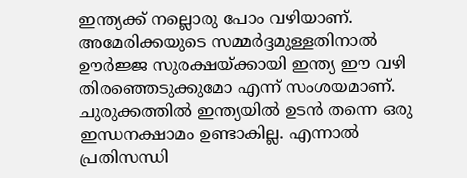ഇന്ത്യക്ക് നല്ലൊരു പോം വഴിയാണ്.
അമേരിക്കയുടെ സമ്മർദ്ദമുള്ളതിനാൽ ഊർജ്ജ സുരക്ഷയ്ക്കായി ഇന്ത്യ ഈ വഴി തിരഞ്ഞെടുക്കുമോ എന്ന് സംശയമാണ്.
ചുരുക്കത്തിൽ ഇന്ത്യയിൽ ഉടൻ തന്നെ ഒരു ഇന്ധനക്ഷാമം ഉണ്ടാകില്ല. എന്നാൽ പ്രതിസന്ധി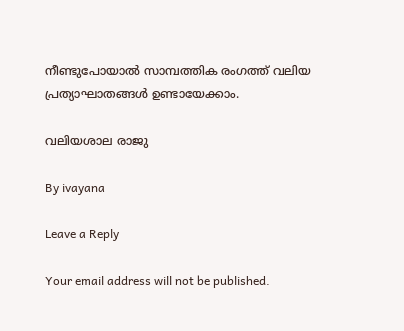നീണ്ടുപോയാൽ സാമ്പത്തിക രംഗത്ത് വലിയ പ്രത്യാഘാതങ്ങൾ ഉണ്ടായേക്കാം.

വലിയശാല രാജു

By ivayana

Leave a Reply

Your email address will not be published.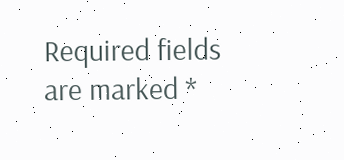Required fields are marked *